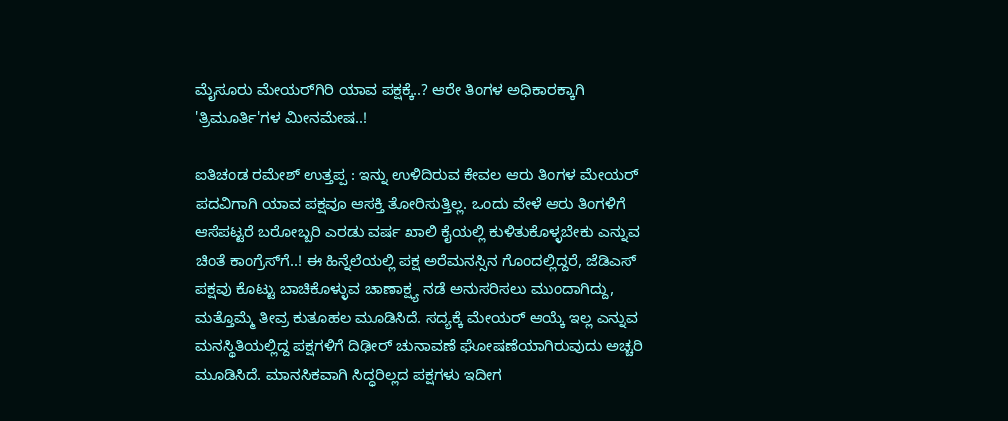ಮೈಸೂರು ಮೇಯರ್‌ಗಿರಿ ಯಾವ ಪಕ್ಷಕ್ಕೆ..? ಆರೇ ತಿಂಗಳ ಅಧಿಕಾರಕ್ಕಾಗಿ 'ತ್ರಿಮೂರ್ತಿ'ಗಳ ಮೀನಮೇಷ..!

ಐತಿಚಂಡ ರಮೇಶ್‌ ಉತ್ತಪ್ಪ : ಇನ್ನು ಉಳಿದಿರುವ ಕೇವಲ ಆರು ತಿಂಗಳ ಮೇಯರ್‌ ಪದವಿಗಾಗಿ ಯಾವ ಪಕ್ಷವೂ ಆಸಕ್ತಿ ತೋರಿಸುತ್ತಿಲ್ಲ. ಒಂದು ವೇಳೆ ಆರು ತಿಂಗಳಿಗೆ ಆಸೆಪಟ್ಟರೆ ಬರೋಬ್ಬರಿ ಎರಡು ವರ್ಷ ಖಾಲಿ ಕೈಯಲ್ಲಿ ಕುಳಿತುಕೊಳ್ಳಬೇಕು ಎನ್ನುವ ಚಿಂತೆ ಕಾಂಗ್ರೆಸ್‌ಗೆ..! ಈ ಹಿನ್ನೆಲೆಯಲ್ಲಿ ಪಕ್ಷ ಅರೆಮನಸ್ಸಿನ ಗೊಂದಲ್ಲಿದ್ದರೆ, ಜೆಡಿಎಸ್‌ ಪಕ್ಷವು ಕೊಟ್ಟು ಬಾಚಿಕೊಳ್ಳುವ ಚಾಣಾಕ್ಷ್ಯ ನಡೆ ಅನುಸರಿಸಲು ಮುಂದಾಗಿದ್ದು, ಮತ್ತೊಮ್ಮೆ ತೀವ್ರ ಕುತೂಹಲ ಮೂಡಿಸಿದೆ. ಸದ್ಯಕ್ಕೆ ಮೇಯರ್‌ ಆಯ್ಕೆ ಇಲ್ಲ ಎನ್ನುವ ಮನಸ್ಥಿತಿಯಲ್ಲಿದ್ದ ಪಕ್ಷಗಳಿಗೆ ದಿಢೀರ್‌ ಚುನಾವಣೆ ಘೋಷಣೆಯಾಗಿರುವುದು ಅಚ್ಚರಿ ಮೂಡಿಸಿದೆ. ಮಾನಸಿಕವಾಗಿ ಸಿದ್ಧರಿಲ್ಲದ ಪಕ್ಷಗಳು ಇದೀಗ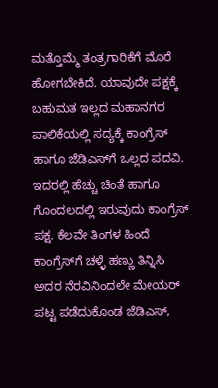ಮತ್ತೊಮ್ಮೆ ತಂತ್ರಗಾರಿಕೆಗೆ ಮೊರೆ ಹೋಗಬೇಕಿದೆ. ಯಾವುದೇ ಪಕ್ಷಕ್ಕೆ ಬಹುಮತ ಇಲ್ಲದ ಮಹಾನಗರ ಪಾಲಿಕೆಯಲ್ಲಿ ಸದ್ಯಕ್ಕೆ ಕಾಂಗ್ರೆಸ್‌ ಹಾಗೂ ಜೆಡಿಎಸ್‌ಗೆ ಒಲ್ಲದ ಪದವಿ. ಇದರಲ್ಲಿ ಹೆಚ್ಚು ಚಿಂತೆ ಹಾಗೂ ಗೊಂದಲದಲ್ಲಿ ಇರುವುದು ಕಾಂಗ್ರೆಸ್‌ ಪಕ್ಷ. ಕೆಲವೇ ತಿಂಗಳ ಹಿಂದೆ ಕಾಂಗ್ರೆಸ್‌ಗೆ ಚಳ್ಳೆ ಹಣ್ಣು ತಿನ್ನಿಸಿ ಅದರ ನೆರವಿನಿಂದಲೇ ಮೇಯರ್‌ ಪಟ್ಟ ಪಡೆದುಕೊಂಡ ಜೆಡಿಎಸ್‌,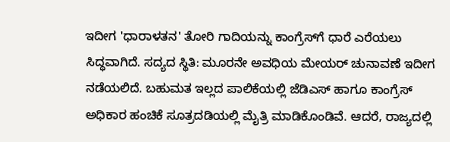ಇದೀಗ 'ಧಾರಾಳತನ' ತೋರಿ ಗಾದಿಯನ್ನು ಕಾಂಗ್ರೆಸ್‌ಗೆ ಧಾರೆ ಎರೆಯಲು ಸಿದ್ಧವಾಗಿದೆ. ಸದ್ಯದ ಸ್ಥಿತಿ: ಮೂರನೇ ಅವಧಿಯ ಮೇಯರ್‌ ಚುನಾವಣೆ ಇದೀಗ ನಡೆಯಲಿದೆ. ಬಹುಮತ ಇಲ್ಲದ ಪಾಲಿಕೆಯಲ್ಲಿ ಜೆಡಿಎಸ್‌ ಹಾಗೂ ಕಾಂಗ್ರೆಸ್‌ ಅಧಿಕಾರ ಹಂಚಿಕೆ ಸೂತ್ರದಡಿಯಲ್ಲಿ ಮೈತ್ರಿ ಮಾಡಿಕೊಂಡಿವೆ. ಆದರೆ, ರಾಜ್ಯದಲ್ಲಿ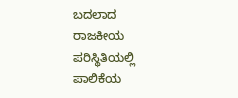ಬದಲಾದ ರಾಜಕೀಯ ಪರಿಸ್ಥಿತಿಯಲ್ಲಿ ಪಾಲಿಕೆಯ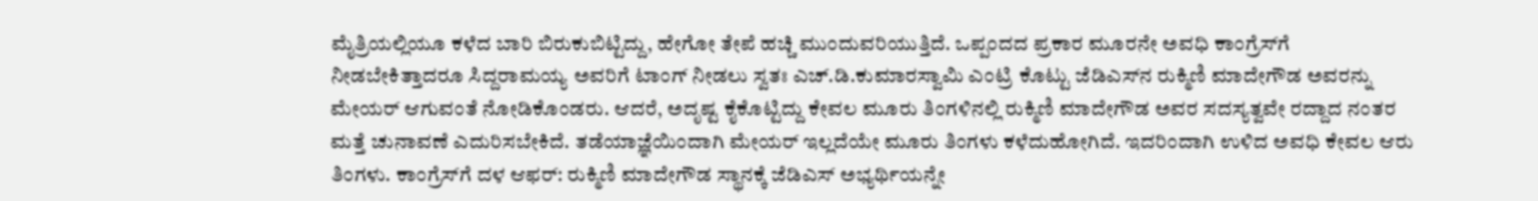ಮೈತ್ರಿಯಲ್ಲಿಯೂ ಕಳೆದ ಬಾರಿ ಬಿರುಕುಬಿಟ್ಟಿದ್ದು, ಹೇಗೋ ತೇಪೆ ಹಚ್ಚಿ ಮುಂದುವರಿಯುತ್ತಿದೆ. ಒಪ್ಪಂದದ ಪ್ರಕಾರ ಮೂರನೇ ಅವಧಿ ಕಾಂಗ್ರೆಸ್‌ಗೆ ನೀಡಬೇಕಿತ್ತಾದರೂ ಸಿದ್ದರಾಮಯ್ಯ ಅವರಿಗೆ ಟಾಂಗ್‌ ನೀಡಲು ಸ್ವತಃ ಎಚ್‌.ಡಿ.ಕುಮಾರಸ್ವಾಮಿ ಎಂಟ್ರಿ ಕೊಟ್ಟು ಜೆಡಿಎಸ್‌ನ ರುಕ್ಮಿಣಿ ಮಾದೇಗೌಡ ಅವರನ್ನು ಮೇಯರ್‌ ಆಗುವಂತೆ ನೋಡಿಕೊಂಡರು. ಆದರೆ, ಅದೃಷ್ಟ ಕೈಕೊಟ್ಟಿದ್ದು ಕೇವಲ ಮೂರು ತಿಂಗಳಿನಲ್ಲಿ ರುಕ್ಮಿಣಿ ಮಾದೇಗೌಡ ಅವರ ಸದಸ್ಯತ್ವವೇ ರದ್ದಾದ ನಂತರ ಮತ್ತೆ ಚುನಾವಣೆ ಎದುರಿಸಬೇಕಿದೆ. ತಡೆಯಾಜ್ಞೆಯಿಂದಾಗಿ ಮೇಯರ್‌ ಇಲ್ಲದೆಯೇ ಮೂರು ತಿಂಗಳು ಕಳೆದುಹೋಗಿದೆ. ಇದರಿಂದಾಗಿ ಉಳಿದ ಅವಧಿ ಕೇವಲ ಆರು ತಿಂಗಳು. ಕಾಂಗ್ರೆಸ್‌ಗೆ ದಳ ಆಫರ್‌: ರುಕ್ಮಿಣಿ ಮಾದೇಗೌಡ ಸ್ಥಾನಕ್ಕೆ ಜೆಡಿಎಸ್‌ ಅಭ್ಯರ್ಥಿಯನ್ನೇ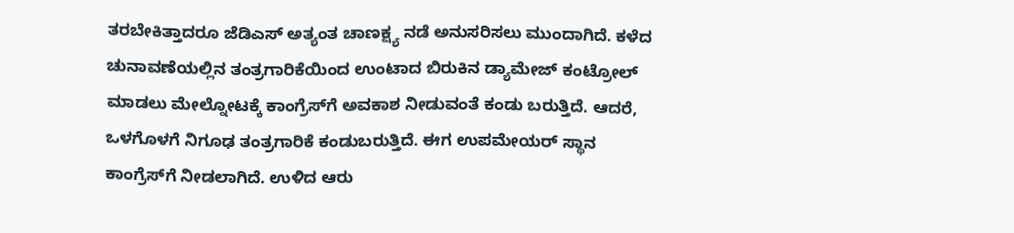ತರಬೇಕಿತ್ತಾದರೂ ಜೆಡಿಎಸ್‌ ಅತ್ಯಂತ ಚಾಣಕ್ಷ್ಯ ನಡೆ ಅನುಸರಿಸಲು ಮುಂದಾಗಿದೆ. ಕಳೆದ ಚುನಾವಣೆಯಲ್ಲಿನ ತಂತ್ರಗಾರಿಕೆಯಿಂದ ಉಂಟಾದ ಬಿರುಕಿನ ಡ್ಯಾಮೇಜ್‌ ಕಂಟ್ರೋಲ್‌ ಮಾಡಲು ಮೇಲ್ನೋಟಕ್ಕೆ ಕಾಂಗ್ರೆಸ್‌ಗೆ ಅವಕಾಶ ನೀಡುವಂತೆ ಕಂಡು ಬರುತ್ತಿದೆ. ಆದರೆ, ಒಳಗೊಳಗೆ ನಿಗೂಢ ತಂತ್ರಗಾರಿಕೆ ಕಂಡುಬರುತ್ತಿದೆ. ಈಗ ಉಪಮೇಯರ್‌ ಸ್ಥಾನ ಕಾಂಗ್ರೆಸ್‌ಗೆ ನೀಡಲಾಗಿದೆ. ಉಳಿದ ಆರು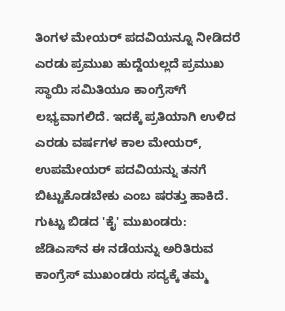ತಿಂಗಳ ಮೇಯರ್‌ ಪದವಿಯನ್ನೂ ನೀಡಿದರೆ ಎರಡು ಪ್ರಮುಖ ಹುದ್ದೆಯಲ್ಲದೆ ಪ್ರಮುಖ ಸ್ಥಾಯಿ ಸಮಿತಿಯೂ ಕಾಂಗ್ರೆಸ್‌ಗೆ ಲಭ್ಯವಾಗಲಿದೆ. ಇದಕ್ಕೆ ಪ್ರತಿಯಾಗಿ ಉಳಿದ ಎರಡು ವರ್ಷಗಳ ಕಾಲ ಮೇಯರ್‌, ಉಪಮೇಯರ್‌ ಪದವಿಯನ್ನು ತನಗೆ ಬಿಟ್ಟುಕೊಡಬೇಕು ಎಂಬ ಷರತ್ತು ಹಾಕಿದೆ. ಗುಟ್ಟು ಬಿಡದ 'ಕೈ' ಮುಖಂಡರು: ಜೆಡಿಎಸ್‌ನ ಈ ನಡೆಯನ್ನು ಅರಿತಿರುವ ಕಾಂಗ್ರೆಸ್‌ ಮುಖಂಡರು ಸದ್ಯಕ್ಕೆ ತಮ್ಮ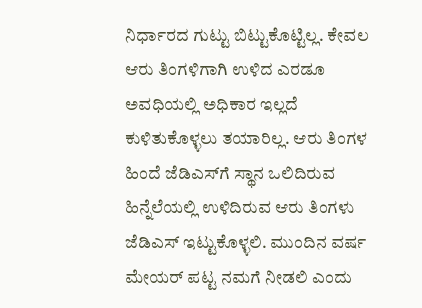ನಿರ್ಧಾರದ ಗುಟ್ಟು ಬಿಟ್ಟುಕೊಟ್ಟಿಲ್ಲ. ಕೇವಲ ಆರು ತಿಂಗಳಿಗಾಗಿ ಉಳಿದ ಎರಡೂ ಅವಧಿಯಲ್ಲಿ ಅಧಿಕಾರ ಇಲ್ಲದೆ ಕುಳಿತುಕೊಳ್ಳಲು ತಯಾರಿಲ್ಲ. ಆರು ತಿಂಗಳ ಹಿಂದೆ ಜೆಡಿಎಸ್‌ಗೆ ಸ್ಥಾನ ಒಲಿದಿರುವ ಹಿನ್ನೆಲೆಯಲ್ಲಿ ಉಳಿದಿರುವ ಆರು ತಿಂಗಳು ಜೆಡಿಎಸ್‌ ಇಟ್ಟುಕೊಳ್ಳಲಿ. ಮುಂದಿನ ವರ್ಷ ಮೇಯರ್‌ ಪಟ್ಟ ನಮಗೆ ನೀಡಲಿ ಎಂದು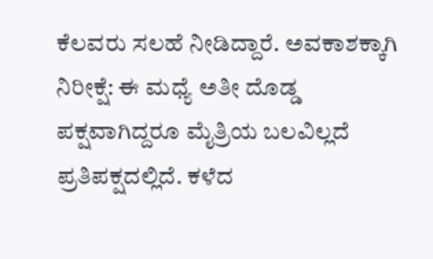ಕೆಲವರು ಸಲಹೆ ನೀಡಿದ್ದಾರೆ. ಅವಕಾಶಕ್ಕಾಗಿ ನಿರೀಕ್ಷೆ: ಈ ಮಧ್ಯೆ ಅತೀ ದೊಡ್ಡ ಪಕ್ಷವಾಗಿದ್ದರೂ ಮೈತ್ರಿಯ ಬಲವಿಲ್ಲದೆ ಪ್ರತಿಪಕ್ಷದಲ್ಲಿದೆ. ಕಳೆದ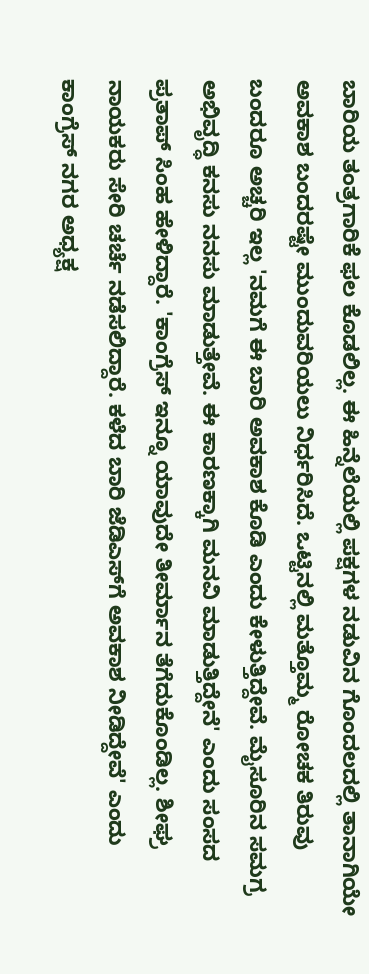ಬಾರಿಯ ತಂತ್ರಗಾರಿಕೆ ಫಲ ಕೊಡಲಿಲ್ಲ. ಈ ಹಿನ್ನೆಲೆಯಲ್ಲಿ ಪಕ್ಷಗಳ ನಡುವಿನ ಗೊಂದಲದಲ್ಲಿ ತಾನಾಗಿಯೇ ಅವಕಾಶ ಬಂದರಷ್ಟೇ ಮುಂದುವರಿಯಲು ನಿರ್ಧರಿಸಿದೆ. ಒಟ್ಟಿನಲ್ಲಿ ಮತ್ತೊಮ್ಮ ರೋಚಕ ತಿರುವು ಬಂದರೂ ಅಚ್ಚರಿ ಇಲ್ಲ 'ನಮಗೆ ಈ ಬಾರಿ ಅವಕಾಶ ಕೊಡಿ ಎಂದು ಕೇಳುತ್ತಿದ್ದೇವೆ. ಮೈಸೂರಿನ ಸಮಗ್ರ ಅಭಿವೃದ್ಧಿ ಕನಸು ನನಸು ಮಾಡುತ್ತೇವೆ. ಈ ಕಾರಣಕ್ಕಾಗಿ ಮನವಿ ಮಾಡುತ್ತಿದ್ದೇನೆ' ಎಂದು ಸಂಸದ ಪ್ರತಾಪ್‌ ಸಿಂಹ ಹೇಳಿದ್ದಾರೆ. 'ಕಾಂಗ್ರೆಸ್‌ ಇನ್ನೂ ಯಾವುದೇ ತೀರ್ಮಾನ ತೆಗೆದುಕೊಂಡಿಲ್ಲ. ಶೀಘ್ರ ನಾಯಕರು ಸೇರಿ ಚರ್ಚೆ ನಡೆಸಲಿದ್ದಾರೆ. ಕಳೆದ ಬಾರಿ ಜೆಡಿಎಸ್‌ಗೆ ಅವಕಾಶ ನೀಡಿದ್ದೇವೆ' ಎಂದು ಕಾಂಗ್ರೆಸ್‌ ನಗರ ಅಧ್ಯಕ್ಷ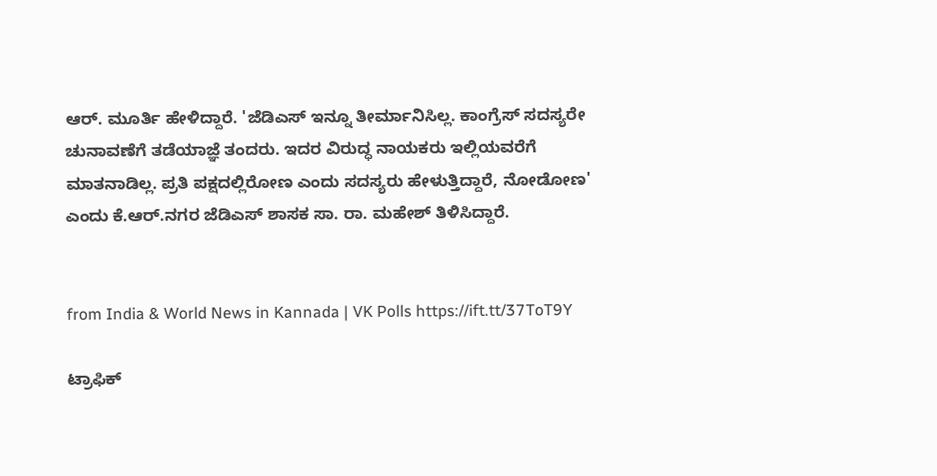ಆರ್‌. ಮೂರ್ತಿ ಹೇಳಿದ್ದಾರೆ. 'ಜೆಡಿಎಸ್‌ ಇನ್ನೂ ತೀರ್ಮಾನಿಸಿಲ್ಲ. ಕಾಂಗ್ರೆಸ್‌ ಸದಸ್ಯರೇ ಚುನಾವಣೆಗೆ ತಡೆಯಾಜ್ಞೆ ತಂದರು. ಇದರ ವಿರುದ್ಧ ನಾಯಕರು ಇಲ್ಲಿಯವರೆಗೆ ಮಾತನಾಡಿಲ್ಲ. ಪ್ರತಿ ಪಕ್ಷದಲ್ಲಿರೋಣ ಎಂದು ಸದಸ್ಯರು ಹೇಳುತ್ತಿದ್ದಾರೆ, ನೋಡೋಣ' ಎಂದು ಕೆ.ಆರ್‌.ನಗರ ಜೆಡಿಎಸ್‌ ಶಾಸಕ ಸಾ. ರಾ. ಮಹೇಶ್‌ ತಿಳಿಸಿದ್ದಾರೆ.


from India & World News in Kannada | VK Polls https://ift.tt/37ToT9Y

ಟ್ರಾಫಿಕ್‌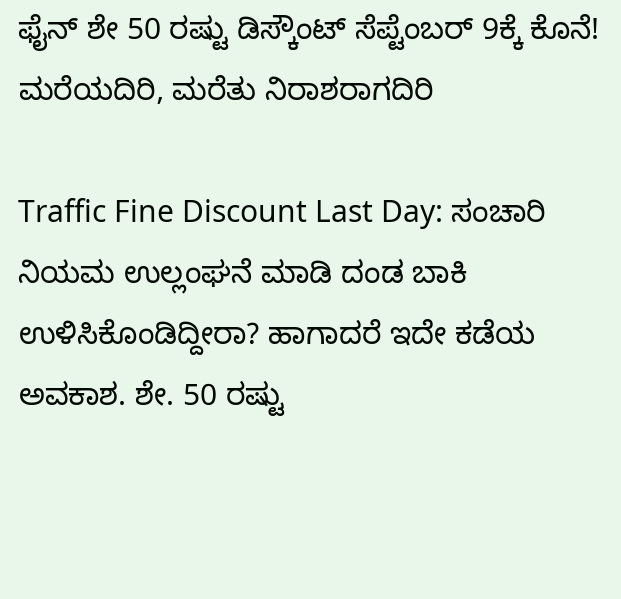ಫೈನ್‌ ಶೇ 50 ರಷ್ಟು ಡಿಸ್ಕೌಂಟ್‌ ಸೆಪ್ಟೆಂಬರ್‌ 9ಕ್ಕೆ ಕೊನೆ! ಮರೆಯದಿರಿ, ಮರೆತು ನಿರಾಶರಾಗದಿರಿ

Traffic Fine Discount Last Day: ಸಂಚಾರಿ ನಿಯಮ ಉಲ್ಲಂಘನೆ ಮಾಡಿ ದಂಡ ಬಾಕಿ ಉಳಿಸಿಕೊಂಡಿದ್ದೀರಾ? ಹಾಗಾದರೆ ಇದೇ ಕಡೆಯ ಅವಕಾಶ. ಶೇ. 50 ರಷ್ಟು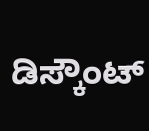ಡಿಸ್ಕೌಂಟ್‌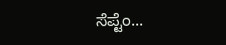ಸೆಪ್ಟೆಂ...